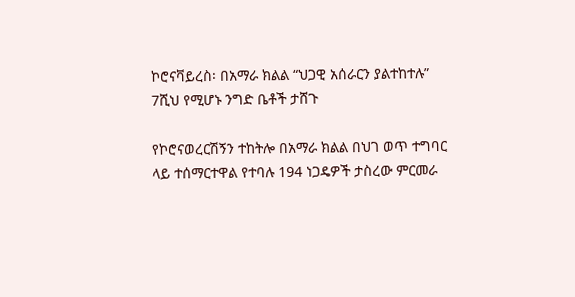ኮሮናቫይረስ፡ በአማራ ክልል “ህጋዊ አሰራርን ያልተከተሉ” 7ሺህ የሚሆኑ ንግድ ቤቶች ታሸጉ

የኮሮናወረርሽኝን ተከትሎ በአማራ ክልል በህገ ወጥ ተግባር ላይ ተሰማርተዋል የተባሉ 194 ነጋዴዎች ታስረው ምርመራ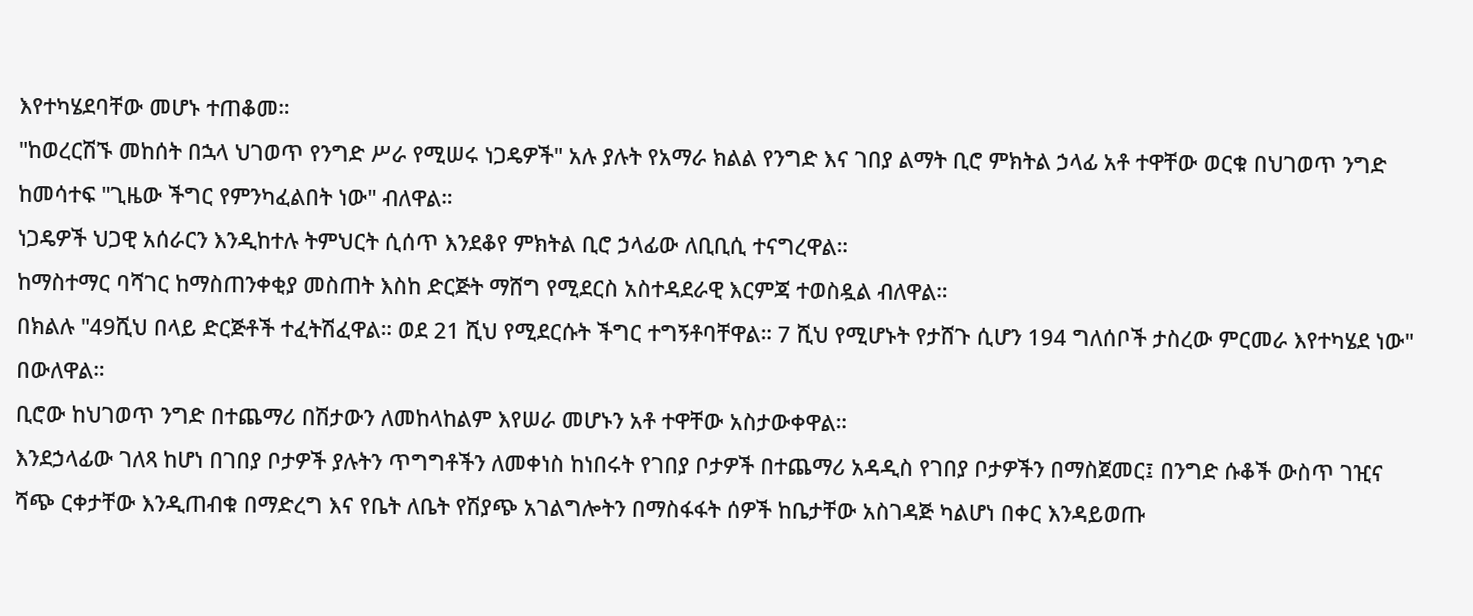እየተካሄደባቸው መሆኑ ተጠቆመ።
"ከወረርሽኙ መከሰት በኋላ ህገወጥ የንግድ ሥራ የሚሠሩ ነጋዴዎች" አሉ ያሉት የአማራ ክልል የንግድ እና ገበያ ልማት ቢሮ ምክትል ኃላፊ አቶ ተዋቸው ወርቁ በህገወጥ ንግድ ከመሳተፍ "ጊዜው ችግር የምንካፈልበት ነው" ብለዋል።
ነጋዴዎች ህጋዊ አሰራርን እንዲከተሉ ትምህርት ሲሰጥ እንደቆየ ምክትል ቢሮ ኃላፊው ለቢቢሲ ተናግረዋል።
ከማስተማር ባሻገር ከማስጠንቀቂያ መስጠት እስከ ድርጅት ማሸግ የሚደርስ አስተዳደራዊ እርምጃ ተወስዷል ብለዋል።
በክልሉ "49ሺህ በላይ ድርጅቶች ተፈትሽፈዋል። ወደ 21 ሺህ የሚደርሱት ችግር ተግኝቶባቸዋል። 7 ሺህ የሚሆኑት የታሸጉ ሲሆን 194 ግለሰቦች ታስረው ምርመራ እየተካሄደ ነው" በውለዋል።
ቢሮው ከህገወጥ ንግድ በተጨማሪ በሽታውን ለመከላከልም እየሠራ መሆኑን አቶ ተዋቸው አስታውቀዋል።
እንደኃላፊው ገለጻ ከሆነ በገበያ ቦታዎች ያሉትን ጥግግቶችን ለመቀነስ ከነበሩት የገበያ ቦታዎች በተጨማሪ አዳዲስ የገበያ ቦታዎችን በማስጀመር፤ በንግድ ሱቆች ውስጥ ገዢና ሻጭ ርቀታቸው እንዲጠብቁ በማድረግ እና የቤት ለቤት የሽያጭ አገልግሎትን በማስፋፋት ሰዎች ከቤታቸው አስገዳጅ ካልሆነ በቀር እንዳይወጡ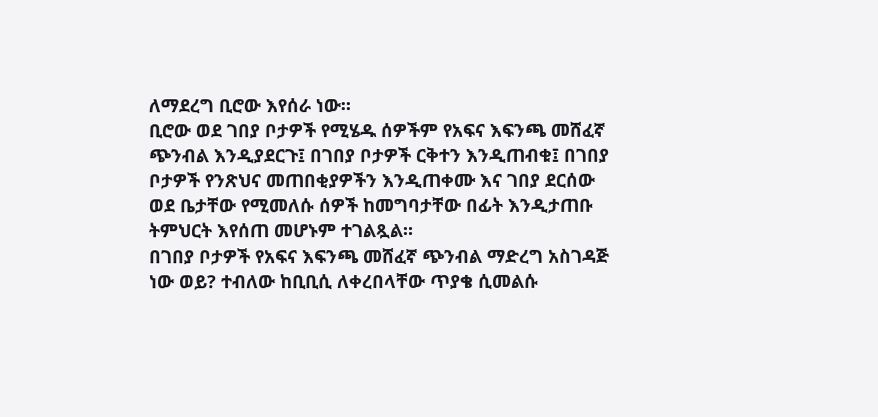ለማደረግ ቢሮው እየሰራ ነው።
ቢሮው ወደ ገበያ ቦታዎች የሚሄዱ ሰዎችም የአፍና እፍንጫ መሸፈኛ ጭንብል እንዲያደርጉ፤ በገበያ ቦታዎች ርቅተን እንዲጠብቁ፤ በገበያ ቦታዎች የንጽህና መጠበቂያዎችን እንዲጠቀሙ እና ገበያ ደርሰው ወደ ቤታቸው የሚመለሱ ሰዎች ከመግባታቸው በፊት እንዲታጠቡ ትምህርት እየሰጠ መሆኑም ተገልጿል።
በገበያ ቦታዎች የአፍና እፍንጫ መሸፈኛ ጭንብል ማድረግ አስገዳጅ ነው ወይ? ተብለው ከቢቢሲ ለቀረበላቸው ጥያቄ ሲመልሱ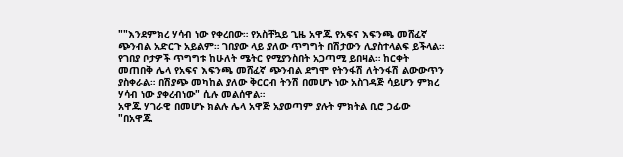""እንደምክረ ሃሳብ ነው የቀረበው። የአስቸኳይ ጊዜ አዋጁ የአፍና እፍንጫ መሸፈኛ ጭንብል አድርጉ አይልም። ገበያው ላይ ያለው ጥግግት በሽታውን ሊያስተላልፍ ይችላል። የገበያ ቦታዎች ጥግግቱ ከሁለት ሜትር የሚያንስበት አጋጣሚ ይበዛል። ከርቀት መጠበቅ ሌላ የአፍና እፍንጫ መሸፈኛ ጭንብል ደግሞ የትንፋሽ ለትንፋሽ ልውውጥን ያስቀራል። በሽያጭ መካከል ያለው ቅርርብ ትንሽ በመሆኑ ነው አስገዳጅ ሳይሆን ምክረ ሃሳብ ነው ያቀረብነው" ሲሉ መልሰዋል።
አዋጁ ሃገራዊ በመሆኑ ክልሉ ሌላ አዋጅ አያወጣም ያሉት ምክትል ቢሮ ኃፊው "በአዋጁ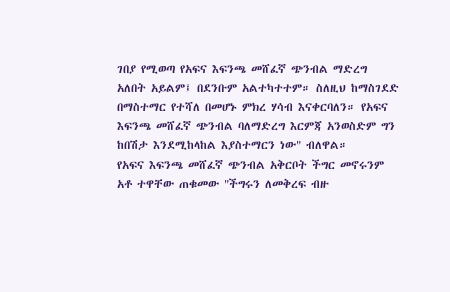ገበያ የሚወጣ የአፍና እፍንጫ መሸፈኛ ጭንብል ማድረግ አለበት አይልም፤ በደንቡም አልተካተተም። ስለዚህ ከማስገደድ በማስተማር የተሻለ በመሆኑ ምክረ ሃሳብ እናቀርባለን። የአፍና እፍንጫ መሸፈኛ ጭንብል ባለማድረግ እርምጃ አንወስድም ግን ከበሽታ እንደሚከላከል እያስተማርን ነው" ብለዋል።
የአፍና እፍንጫ መሸፈኛ ጭንብል አቅርቦት ችግር መኖሩንም አቶ ተዋቸው ጠቁመው "ችግሩን ለመቅረፍ ብዙ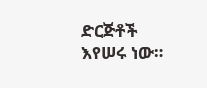ድርጅቶች እየሠሩ ነው።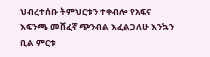ህብረተሰቡ ትምህርቱን ተቀብሎ የአፍና እፍንጫ መሸፈኛ ጭንብል እፈልጋለሁ እንኳን ቢል ምርቱ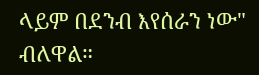ላይም በደንብ እየሰራን ነው" ብለዋል።